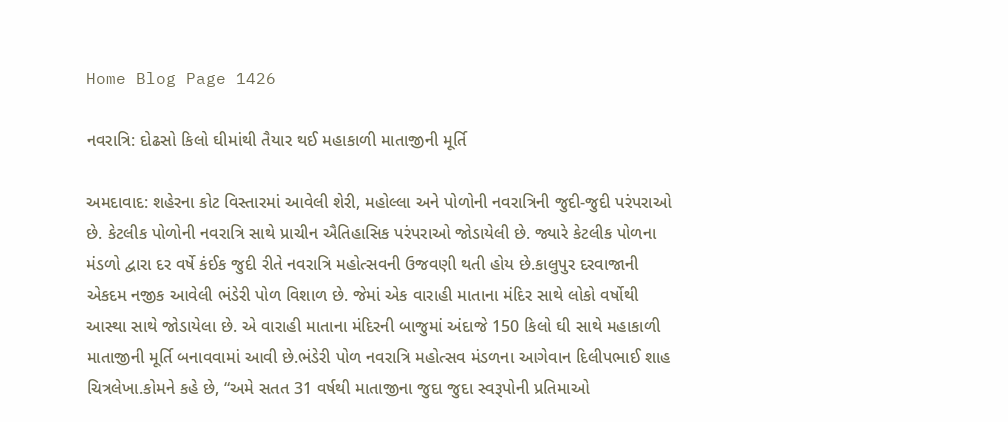Home Blog Page 1426

નવરાત્રિ: દોઢસો કિલો ઘીમાંથી તૈયાર થઈ મહાકાળી માતાજીની મૂર્તિ

અમદાવાદ: શહેરના કોટ વિસ્તારમાં આવેલી શેરી, મહોલ્લા અને પોળોની નવરાત્રિની જુદી-જુદી પરંપરાઓ છે. કેટલીક પોળોની નવરાત્રિ સાથે પ્રાચીન ઐતિહાસિક પરંપરાઓ જોડાયેલી છે. જ્યારે કેટલીક પોળના મંડળો દ્વારા દર વર્ષે કંઈક જુદી રીતે નવરાત્રિ મહોત્સવની ઉજવણી થતી હોય છે.કાલુપુર દરવાજાની એકદમ નજીક આવેલી ભંડેરી પોળ વિશાળ છે. જેમાં એક વારાહી માતાના મંદિર સાથે લોકો વર્ષોથી આસ્થા સાથે જોડાયેલા છે. એ વારાહી માતાના મંદિરની બાજુમાં અંદાજે 150 કિલો ઘી સાથે મહાકાળી માતાજીની મૂર્તિ બનાવવામાં આવી છે.ભંડેરી પોળ નવરાત્રિ મહોત્સવ મંડળના આગેવાન દિલીપભાઈ શાહ ચિત્રલેખા.કોમને કહે છે, “અમે સતત 31 વર્ષથી માતાજીના જુદા જુદા સ્વરૂપોની પ્રતિમાઓ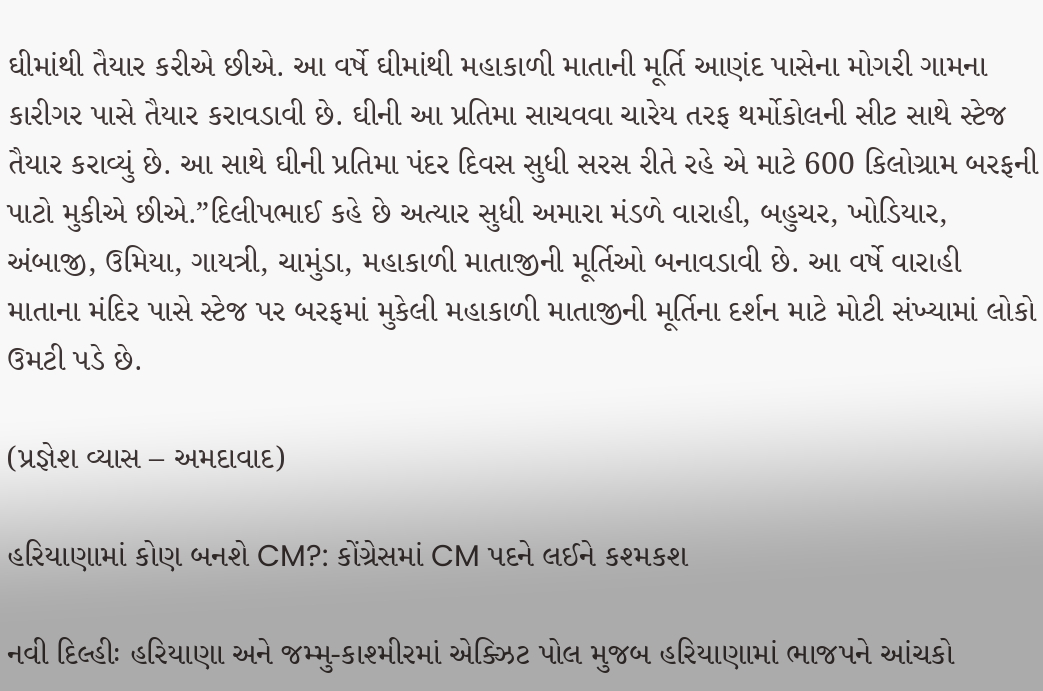ઘીમાંથી તૈયાર કરીએ છીએ. આ વર્ષે ઘીમાંથી મહાકાળી માતાની મૂર્તિ આણંદ પાસેના મોગરી ગામના કારીગર પાસે તૈયાર કરાવડાવી છે. ઘીની આ પ્રતિમા સાચવવા ચારેય તરફ થર્મોકોલની સીટ સાથે સ્ટેજ તૈયાર કરાવ્યું છે. આ સાથે ઘીની પ્રતિમા પંદર દિવસ સુધી સરસ રીતે રહે એ માટે 600 કિલોગ્રામ બરફની પાટો મુકીએ છીએ.”દિલીપભાઈ કહે છે અત્યાર સુધી અમારા મંડળે વારાહી, બહુચર, ખોડિયાર, અંબાજી, ઉમિયા, ગાયત્રી, ચામુંડા, મહાકાળી માતાજીની મૂર્તિઓ બનાવડાવી છે. આ વર્ષે વારાહી માતાના મંદિર પાસે સ્ટેજ પર બરફમાં મુકેલી મહાકાળી માતાજીની મૂર્તિના દર્શન માટે મોટી સંખ્યામાં લોકો ઉમટી પડે છે.

(પ્રજ્ઞેશ વ્યાસ – અમદાવાદ)

હરિયાણામાં કોણ બનશે CM?: કોંગ્રેસમાં CM પદને લઈને કશ્મકશ

નવી દિલ્હીઃ હરિયાણા અને જમ્મુ-કાશ્મીરમાં એક્ઝિટ પોલ મુજબ હરિયાણામાં ભાજપને આંચકો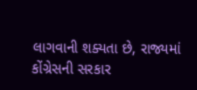લાગવાની શક્યતા છે, રાજ્યમાં કોંગ્રેસની સરકાર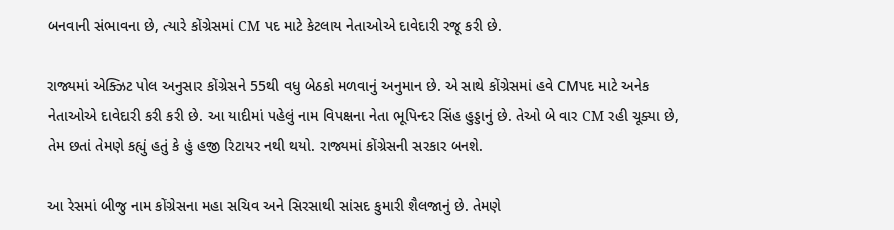બનવાની સંભાવના છે, ત્યારે કોંગ્રેસમાં CM પદ માટે કેટલાય નેતાઓએ દાવેદારી રજૂ કરી છે.

રાજ્યમાં એક્ઝિટ પોલ અનુસાર કોંગ્રેસને 55થી વધુ બેઠકો મળવાનું અનુમાન છે. એ સાથે કોંગ્રેસમાં હવે CMપદ માટે અનેક નેતાઓએ દાવેદારી કરી કરી છે. આ યાદીમાં પહેલું નામ વિપક્ષના નેતા ભૂપિન્દર સિંહ હુડ્ડાનું છે. તેઓ બે વાર CM રહી ચૂક્યા છે, તેમ છતાં તેમણે કહ્યું હતું કે હું હજી રિટાયર નથી થયો. રાજ્યમાં કોંગ્રેસની સરકાર બનશે.

આ રેસમાં બીજુ નામ કોંગ્રેસના મહા સચિવ અને સિરસાથી સાંસદ કુમારી શૈલજાનું છે. તેમણે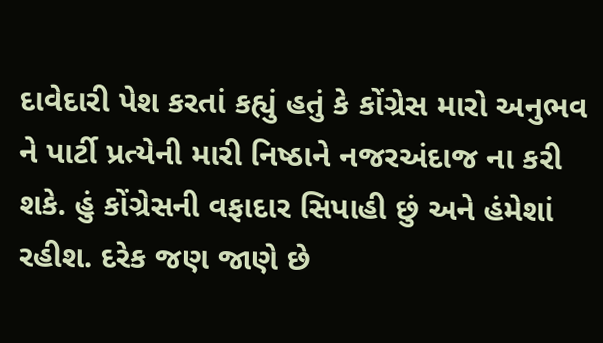દાવેદારી પેશ કરતાં કહ્યું હતું કે કોંગ્રેસ મારો અનુભવ ને પાર્ટી પ્રત્યેની મારી નિષ્ઠાને નજરઅંદાજ ના કરી શકે. હું કોંગ્રેસની વફાદાર સિપાહી છું અને હંમેશાં રહીશ. દરેક જણ જાણે છે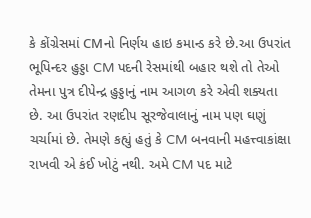કે કોંગ્રેસમાં CMનો નિર્ણય હાઇ કમાન્ડ કરે છે.આ ઉપરાંત ભૂપિન્દર હુડ્ડા CM પદની રેસમાંથી બહાર થશે તો તેઓ તેમના પુત્ર દીપેન્દ્ર હુડ્ડાનું નામ આગળ કરે એવી શક્યતા છે. આ ઉપરાંત રણદીપ સૂરજેવાલાનું નામ પણ ઘણું ચર્ચામાં છે. તેમણે કહ્યું હતું કે CM બનવાની મહત્ત્વાકાંક્ષા રાખવી એ કંઈ ખોટું નથી. અમે CM પદ માટે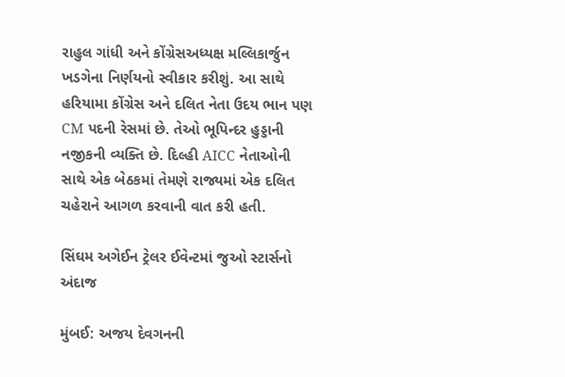રાહુલ ગાંધી અને કોંગ્રેસઅધ્યક્ષ મલ્લિકાર્જુન ખડગેના નિર્ણયનો સ્વીકાર કરીશું. આ સાથે હરિયામા કોંગ્રેસ અને દલિત નેતા ઉદય ભાન પણ CM પદની રેસમાં છે. તેઓ ભૂપિન્દર હુડ્ડાની નજીકની વ્યક્તિ છે. દિલ્હી AICC નેતાઓની સાથે એક બેઠકમાં તેમણે રાજ્યમાં એક દલિત ચહેરાને આગળ કરવાની વાત કરી હતી.

સિંઘમ અગેઈન ટ્રેલર ઈવેન્ટમાં જુઓ સ્ટાર્સનો અંદાજ

મુંબઈ: અજય દેવગનની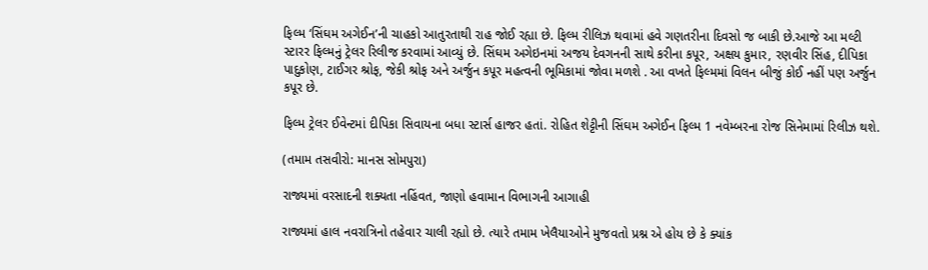ફિલ્મ ‘સિંઘમ અગેઈન’ની ચાહકો આતુરતાથી રાહ જોઈ રહ્યા છે. ફિલ્મ રીલિઝ થવામાં હવે ગણતરીના દિવસો જ બાકી છે.આજે આ મલ્ટી સ્ટારર ફિલ્મનું ટ્રેલર રિલીજ કરવામાં આવ્યું છે. સિંઘમ અગેઇનમાં અજય દેવગનની સાથે કરીના કપૂર, અક્ષય કુમાર, રણવીર સિંહ, દીપિકા પાદુકોણ, ટાઈગર શ્રોફ, જેકી શ્રોફ અને અર્જુન કપૂર મહત્વની ભૂમિકામાં જોવા મળશે . આ વખતે ફિલ્મમાં વિલન બીજું કોઈ નહીં પણ અર્જુન કપૂર છે.

ફિલ્મ ટ્રેલર ઈવેન્ટમાં દીપિકા સિવાયના બધા સ્ટાર્સ હાજર હતાં. રોહિત શેટ્ટીની સિંઘમ અગેઈન ફિલ્મ 1 નવેમ્બરના રોજ સિનેમામાં રિલીઝ થશે.

(તમામ તસવીરો: માનસ સોમપુરા)

રાજ્યમાં વરસાદની શક્યતા નહિંવત, જાણો હવામાન વિભાગની આગાહી

રાજ્યમાં હાલ નવરાત્રિનો તહેવાર ચાલી રહ્યો છે. ત્યારે તમામ ખેલૈયાઓને મુજવતો પ્રશ્ન એ હોય છે કે ક્યાંક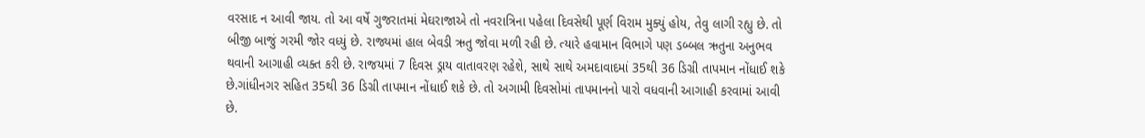વરસાદ ન આવી જાય. તો આ વર્ષે ગુજરાતમાં મેઘરાજાએ તો નવરાત્રિના પહેલા દિવસેથી પૂર્ણ વિરામ મુક્યું હોય, તેવુ લાગી રહ્યુ છે. તો બીજી બાજું ગરમી જોર વધ્યું છે. રાજ્યમાં હાલ બેવડી ઋતુ જોવા મળી રહી છે. ત્યારે હવામાન વિભાગે પણ ડબ્બલ ઋતુના અનુભવ થવાની આગાહી વ્યક્ત કરી છે. રાજયમાં 7 દિવસ ડ્રાય વાતાવરણ રહેશે, સાથે સાથે અમદાવાદમાં 35થી 36 ડિગ્રી તાપમાન નોંધાઈ શકે છે.ગાંધીનગર સહિત 35થી 36 ડિગ્રી તાપમાન નોંધાઈ શકે છે. તો અગામી દિવસોમાં તાપમાનનો પારો વધવાની આગાહી કરવામાં આવી છે.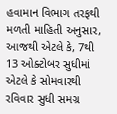હવામાન વિભાગ તરફથી મળતી માહિતી અનુસાર, આજથી એટલે કે, 7થી 13 ઓક્ટોબર સુધીમાં એટલે કે સોમવારથી રવિવાર સુધી સમગ્ર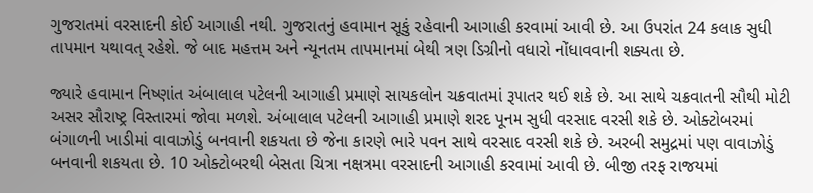ગુજરાતમાં વરસાદની કોઈ આગાહી નથી. ગુજરાતનું હવામાન સૂકું રહેવાની આગાહી કરવામાં આવી છે. આ ઉપરાંત 24 કલાક સુધી તાપમાન યથાવત્ રહેશે. જે બાદ મહત્તમ અને ન્યૂનતમ તાપમાનમાં બેથી ત્રણ ડિગ્રીનો વધારો નોંધાવવાની શક્યતા છે.

જ્યારે હવામાન નિષ્ણાંત અંબાલાલ પટેલની આગાહી પ્રમાણે સાયકલોન ચક્રવાતમાં રૂપાતર થઈ શકે છે. આ સાથે ચક્રવાતની સૌથી મોટી અસર સૌરાષ્ટ્ર વિસ્તારમાં જોવા મળશે. અંબાલાલ પટેલની આગાહી પ્રમાણે શરદ પૂનમ સુધી વરસાદ વરસી શકે છે. ઓક્ટોબરમાં બંગાળની ખાડીમાં વાવાઝોડું બનવાની શકયતા છે જેના કારણે ભારે પવન સાથે વરસાદ વરસી શકે છે. અરબી સમુદ્રમાં પણ વાવાઝોડું બનવાની શકયતા છે. 10 ઓક્ટોબરથી બેસતા ચિત્રા નક્ષત્રમા વરસાદની આગાહી કરવામાં આવી છે. બીજી તરફ રાજયમાં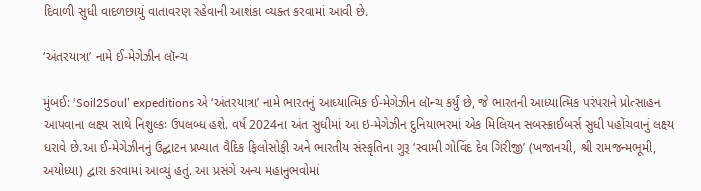દિવાળી સુધી વાદળછાયું વાતાવરણ રહેવાની આશંકા વ્યક્ત કરવામાં આવી છે.

‘અંતરયાત્રા’ નામે ઈ-મેગેઝીન લૉન્ચ

મુંબઈ: ‘Soil2Soul’ expeditions એ ‘અંતરયાત્રા’ નામે ભારતનું આધ્યાત્મિક ઈ-મેગેઝીન લૉન્ચ કર્યું છે, જે ભારતની આધ્યાત્મિક પરંપરાને પ્રોત્સાહન આપવાના લક્ષ્ય સાથે નિશુલ્કઃ ઉપલબ્ધ હશે. વર્ષ 2024ના અંત સુધીમાં આ ઇ-મેગેઝીન દુનિયાભરમાં એક મિલિયન સબસ્ક્રાઈબર્સ સુધી પહોંચવાનું લક્ષ્ય ધરાવે છે.આ ઈ-મેગેઝીનનું ઉદ્ઘાટન પ્રખ્યાત વૈદિક ફિલોસોફી અને ભારતીય સંસ્કૃતિના ગુરૂ ‘સ્વામી ગોવિંદ દેવ ગિરીજી’ (ખજાનચી, શ્રી રામજન્મભૂમી, અયોધ્યા) દ્વારા કરવામાં આવ્યું હતું. આ પ્રસંગે અન્ય મહાનુભવોમાં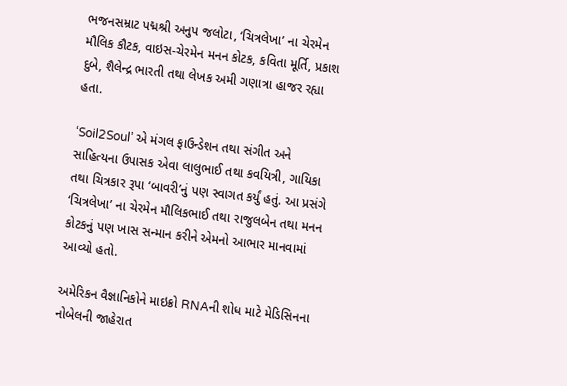ભજનસમ્રાટ પદ્મશ્રી અનુપ જલોટા, ‘ચિત્રલેખા’ ના ચેરમેન મૌલિક કૌટક, વાઇસ-ચેરમેન મનન કોટક, કવિતા મૂર્તિ, પ્રકાશ દુબે, શૈલેન્દ્ર ભારતી તથા લેખક અમી ગણાત્રા હાજર રહ્યા હતા.

‘Soil2Soul’ એ મંગલ ફાઉન્ડેશન તથા સંગીત અને સાહિત્યના ઉપાસક એવા લાલુભાઈ તથા કવયિત્રી, ગાયિકા તથા ચિત્રકાર રૂપા ‘બાવરી’નું પણ સ્વાગત કર્યું હતું. આ પ્રસંગે ‘ચિત્રલેખા’ ના ચેરમેન મૌલિકભાઈ તથા રાજુલબેન તથા મનન કોટકનું પણ ખાસ સન્માન કરીને એમનો આભાર માનવામાં આવ્યો હતો.

અમેરિકન વૈજ્ઞાનિકોને માઇક્રો RNAની શોધ માટે મેડિસિનના નોબેલની જાહેરાત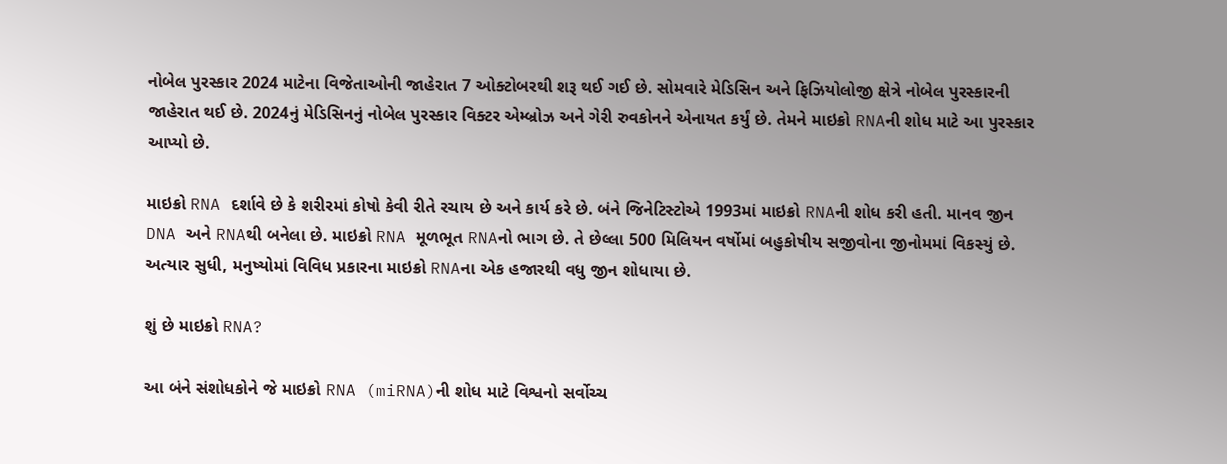નોબેલ પુરસ્કાર 2024 માટેના વિજેતાઓની જાહેરાત 7 ઓક્ટોબરથી શરૂ થઈ ગઈ છે. સોમવારે મેડિસિન અને ફિઝિયોલોજી ક્ષેત્રે નોબેલ પુરસ્કારની જાહેરાત થઈ છે. 2024નું મેડિસિનનું નોબેલ પુરસ્કાર વિક્ટર એમ્બ્રોઝ અને ગેરી રુવકોનને એનાયત કર્યું છે. તેમને માઇક્રો RNAની શોધ માટે આ પુરસ્કાર આપ્યો છે.

માઇક્રો RNA દર્શાવે છે કે શરીરમાં કોષો કેવી રીતે રચાય છે અને કાર્ય કરે છે. બંને જિનેટિસ્ટોએ 1993માં માઇક્રો RNAની શોધ કરી હતી. માનવ જીન DNA અને RNAથી બનેલા છે. માઇક્રો RNA મૂળભૂત RNAનો ભાગ છે. તે છેલ્લા 500 મિલિયન વર્ષોમાં બહુકોષીય સજીવોના જીનોમમાં વિકસ્યું છે. અત્યાર સુધી, મનુષ્યોમાં વિવિધ પ્રકારના માઇક્રો RNAના એક હજારથી વધુ જીન શોધાયા છે.

શું છે માઇક્રો RNA?

આ બંને સંશોધકોને જે માઇક્રો RNA (miRNA)ની શોધ માટે વિશ્વનો સર્વોચ્ચ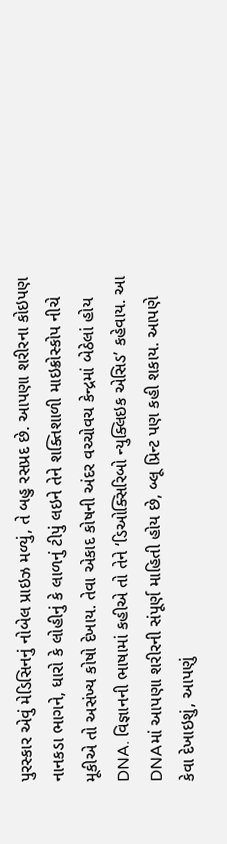પુરસ્કાર એવું મેડિસિનનું નોબેલ પ્રાઇઝ મળ્યું, તે બહુ રસપ્રદ છે. આપણા શરીરના કોઇપણ નાનકડા ભાગને, ધારો કે લોહીનું કે લાળનું ટીપું લઇને તેને શક્તિશાળી માઇક્રોસ્કોપ નીચે મૂકીએ તો અસંખ્ય કોષો દેખાય. તેવા એકાદ કોષની અંદર વચ્ચોવચ કેન્દ્રમાં બેઠેલાં હોય DNA. વિજ્ઞાનની ભાષામાં કહીએ તો તેને ‘ડિઓક્સિરિબો ન્યુક્લિઇક એસિડ’ કહેવાય. આ DNAમાં આપણા શરીરની સંપૂર્ણ માહિતી હોય છે, બ્લૂ પ્રિન્ટ પણ કહી શકાય. આપણે કેવા દેખાઇશું, આપણું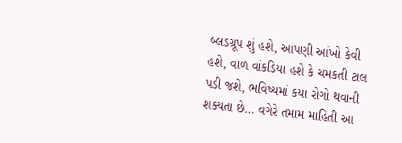બ્લડગ્રૂપ શું હશે, આપણી આંખો કેવી હશે, વાળ વાંકડિયા હશે કે ચમકતી ટાલ પડી જશે, ભવિષ્યમાં કયા રોગો થવાની શક્યતા છે… વગેરે તમામ માહિતી આ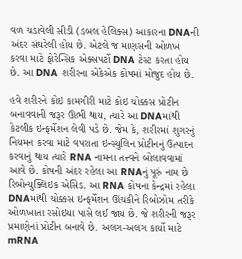વળ ચડાવેલી સીડી (ડબલ હેલિક્સ) આકારના DNAની અંદર સંઘરેલી હોય છે. એટલે જ માણસની ઓળખ કરવા માટે ફોરેન્સિક એક્સપર્ટો DNA ટેસ્ટ કરતા હોય છે. આ DNA શરીરના એકેએક કોષમાં મોજુદ હોય છે.

હવે શરીરને કોઇ કામગીરી માટે કોઇ ચોક્કસ પ્રોટીન બનાવવાની જરૂર ઊભી થાય, ત્યારે આ DNAમાંથી કેટલીક ઇન્ફર્મેશન લેવી પડે છે. જેમ કે, શરીરમાં શુગરનું નિયમન કરવા માટે વપરાતા ઇન્સ્યુલિન પ્રોટીનનું ઉત્પાદન કરવાનું થાય ત્યારે RNA નામના તત્ત્વને બોલાવવામાં આવે છે. કોષની અંદર રહેલા આ RNAનું પૂરું નામ છે રિબોન્યુક્લિઇક એસિડ. આ RNA કોષના કેન્દ્રમાં રહેલા DNAમાંથી ચોક્કસ ઇન્ફર્મેશન ઊંચકીને રિબોઝોમ તરીકે ઓળખાતા રસોઇયા પાસે લઈ જાય છે. જે શરીરની જરૂર પ્રમાણેનાં પ્રોટીન બનાવે છે. અલગ-અલગ કાર્યો માટે mRNA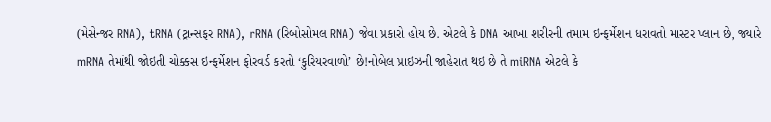(મેસેન્જર RNA), tRNA (ટ્રાન્સફર RNA), rRNA (રિબોસોમલ RNA) જેવા પ્રકારો હોય છે. એટલે કે DNA આખા શરીરની તમામ ઇન્ફર્મેશન ધરાવતો માસ્ટર પ્લાન છે, જ્યારે mRNA તેમાંથી જોઇતી ચોક્કસ ઇન્ફર્મેશન ફોરવર્ડ કરતો ‘કુરિયરવાળો’ છે!નોબેલ પ્રાઇઝની જાહેરાત થઇ છે તે miRNA એટલે કે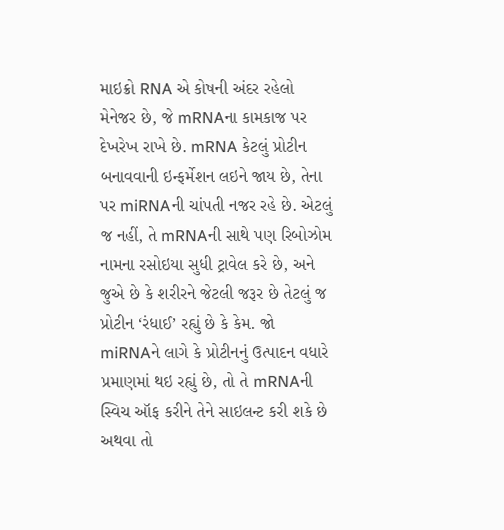માઇક્રો RNA એ કોષની અંદર રહેલો મેનેજર છે, જે mRNAના કામકાજ પર દેખરેખ રાખે છે. mRNA કેટલું પ્રોટીન બનાવવાની ઇન્ફર્મેશન લઇને જાય છે, તેના પર miRNAની ચાંપતી નજર રહે છે. એટલું જ નહીં, તે mRNAની સાથે પણ રિબોઝોમ નામના રસોઇયા સુધી ટ્રાવેલ કરે છે, અને જુએ છે કે શરીરને જેટલી જરૂર છે તેટલું જ પ્રોટીન ‘રંધાઈ’ રહ્યું છે કે કેમ. જો miRNAને લાગે કે પ્રોટીનનું ઉત્પાદન વધારે પ્રમાણમાં થઇ રહ્યું છે, તો તે mRNAની સ્વિચ ઑફ કરીને તેને સાઇલન્ટ કરી શકે છે અથવા તો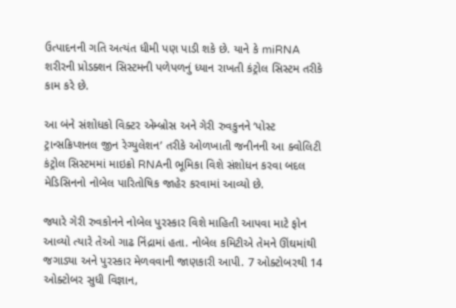ઉત્પાદનની ગતિ અત્યંત ધીમી પણ પાડી શકે છે. યાને કે miRNA શરીરની પ્રોડક્શન સિસ્ટમની પળેપળનું ધ્યાન રાખતી કંટ્રોલ સિસ્ટમ તરીકે કામ કરે છે.

આ બંને સંશોધકો વિક્ટર એમ્બ્રોસ અને ગેરી રુવકુનને ‘પોસ્ટ ટ્રાન્સક્રિપ્શનલ જીન રેગ્યુલેશન’ તરીકે ઓળખાતી જનીનની આ ક્વોલિટી કંટ્રોલ સિસ્ટમમાં માઇક્રો RNAની ભૂમિકા વિશે સંશોધન કરવા બદલ મેડિસિનનો નોબેલ પારિતોષિક જાહેર કરવામાં આવ્યો છે.

જ્યારે ગેરી રુવકોનને નોબેલ પુરસ્કાર વિશે માહિતી આપવા માટે ફોન આવ્યો ત્યારે તેઓ ગાઢ નિંદ્રામાં હતા. નોબેલ કમિટીએ તેમને ઊંઘમાંથી જગાડ્યા અને પુરસ્કાર મેળવવાની જાણકારી આપી. 7 ઓક્ટોબરથી 14 ઓક્ટોબર સુધી વિજ્ઞાન,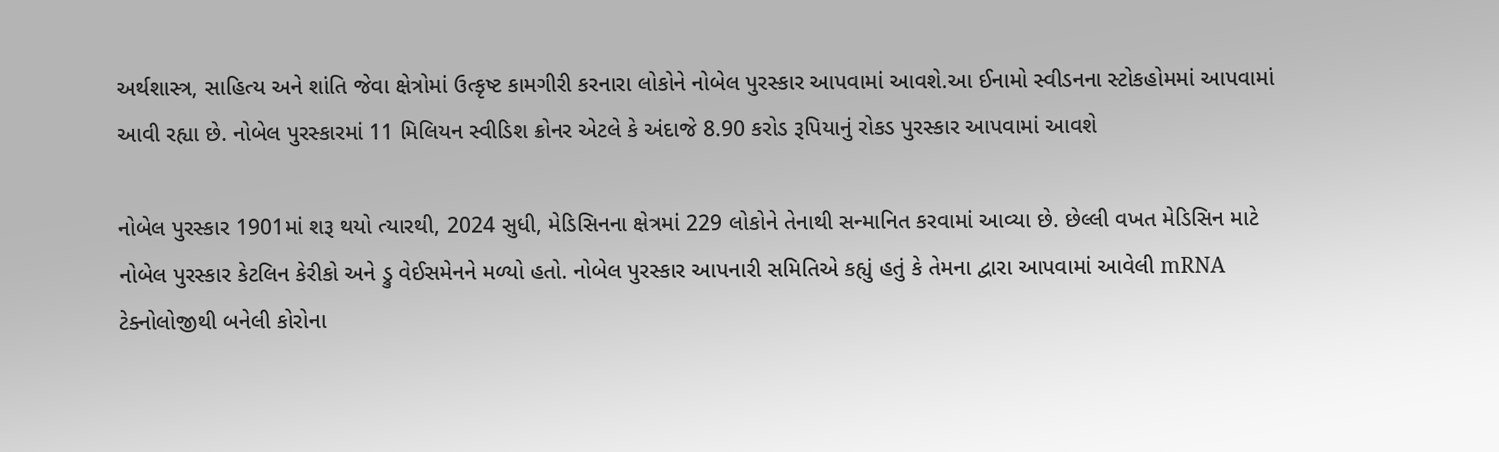અર્થશાસ્ત્ર, સાહિત્ય અને શાંતિ જેવા ક્ષેત્રોમાં ઉત્કૃષ્ટ કામગીરી કરનારા લોકોને નોબેલ પુરસ્કાર આપવામાં આવશે.આ ઈનામો સ્વીડનના સ્ટોકહોમમાં આપવામાં આવી રહ્યા છે. નોબેલ પુરસ્કારમાં 11 મિલિયન સ્વીડિશ ક્રોનર એટલે કે અંદાજે 8.90 કરોડ રૂપિયાનું રોકડ પુરસ્કાર આપવામાં આવશે

નોબેલ પુરસ્કાર 1901માં શરૂ થયો ત્યારથી, 2024 સુધી, મેડિસિનના ક્ષેત્રમાં 229 લોકોને તેનાથી સન્માનિત કરવામાં આવ્યા છે. છેલ્લી વખત મેડિસિન માટે નોબેલ પુરસ્કાર કેટલિન કેરીકો અને ડ્રુ વેઈસમેનને મળ્યો હતો. નોબેલ પુરસ્કાર આપનારી સમિતિએ કહ્યું હતું કે તેમના દ્વારા આપવામાં આવેલી mRNA ટેક્નોલોજીથી બનેલી કોરોના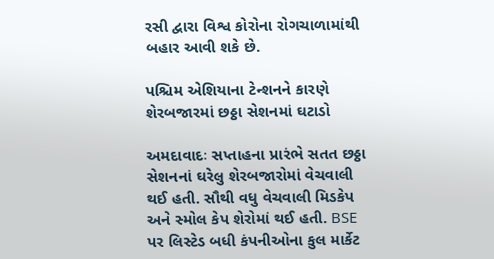રસી દ્વારા વિશ્વ કોરોના રોગચાળામાંથી બહાર આવી શકે છે.

પશ્ચિમ એશિયાના ટેન્શનને કારણે શેરબજારમાં છઠ્ઠા સેશનમાં ઘટાડો

અમદાવાદઃ સપ્તાહના પ્રારંભે સતત છઠ્ઠા સેશનનાં ઘરેલુ શેરબજારોમાં વેચવાલી થઈ હતી. સૌથી વધુ વેચવાલી મિડકેપ અને સ્મોલ કેપ શેરોમાં થઈ હતી. BSE પર લિસ્ટેડ બધી કંપનીઓના કુલ માર્કેટ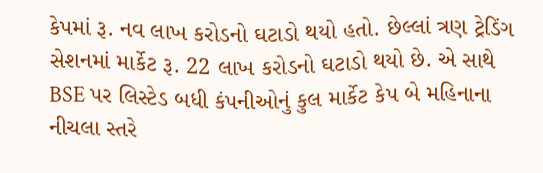કેપમાં રૂ. નવ લાખ કરોડનો ઘટાડો થયો હતો. છેલ્લાં ત્રણ ટ્રેડિંગ સેશનમાં માર્કેટ રૂ. 22 લાખ કરોડનો ઘટાડો થયો છે. એ સાથે BSE પર લિસ્ટેડ બધી કંપનીઓનું કુલ માર્કેટ કેપ બે મહિનાના નીચલા સ્તરે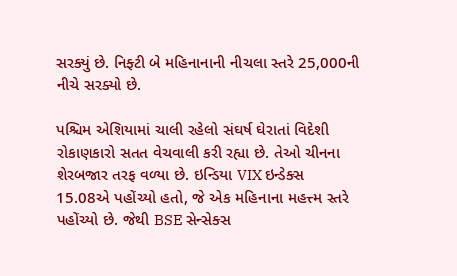સરક્યું છે. નિફ્ટી બે મહિનાનાની નીચલા સ્તરે 25,000ની નીચે સરક્યો છે.

પશ્ચિમ એશિયામાં ચાલી રહેલો સંઘર્ષ ઘેરાતાં વિદેશી રોકાણકારો સતત વેચવાલી કરી રહ્યા છે. તેઓ ચીનના શેરબજાર તરફ વળ્યા છે. ઇન્ડિયા VIX ઇન્ડેક્સ 15.08એ પહોંચ્યો હતો, જે એક મહિનાના મહત્ત્મ સ્તરે પહોંચ્યો છે. જેથી BSE સેન્સેક્સ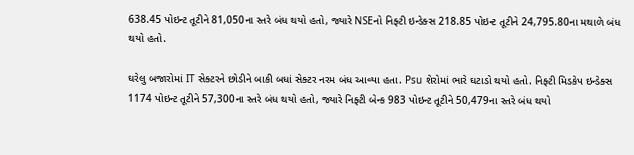638.45 પોઇન્ટ તૂટીને 81,050ના સ્તરે બંધ થયો હતો, જ્યારે NSEનો નિફ્ટી ઇન્ડેક્સ 218.85 પોઇન્ટ તૂટીને 24,795.80ના મથાળે બંધ થયો હતો.

ઘરેલુ બજારોમાં IT સેક્ટરને છોડીને બાકી બધાં સેક્ટર નરમ બંધ આવ્યા હતા. Psu શેરોમાં ભારે ઘટાડો થયો હતો. નિફ્ટી મિડકેપ ઇન્ડેક્સ 1174 પોઇન્ટ તૂટીને 57,300ના સ્તરે બંધ થયો હતો, જ્યારે નિફ્ટી બેન્ક 983 પોઇન્ટ તૂટીને 50,479ના સ્તરે બંધ થયો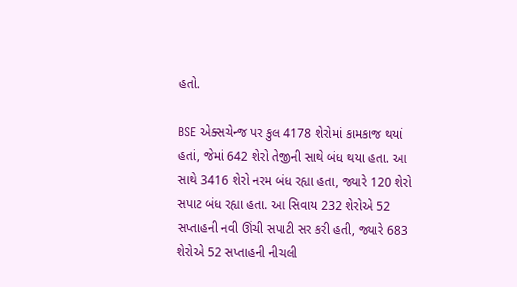હતો.

BSE એક્સચેન્જ પર કુલ 4178 શેરોમાં કામકાજ થયાં હતાં, જેમાં 642 શેરો તેજીની સાથે બંધ થયા હતા. આ સાથે 3416 શેરો નરમ બંધ રહ્યા હતા, જ્યારે 120 શેરો સપાટ બંધ રહ્યા હતા. આ સિવાય 232 શેરોએ 52 સપ્તાહની નવી ઊંચી સપાટી સર કરી હતી, જ્યારે 683 શેરોએ 52 સપ્તાહની નીચલી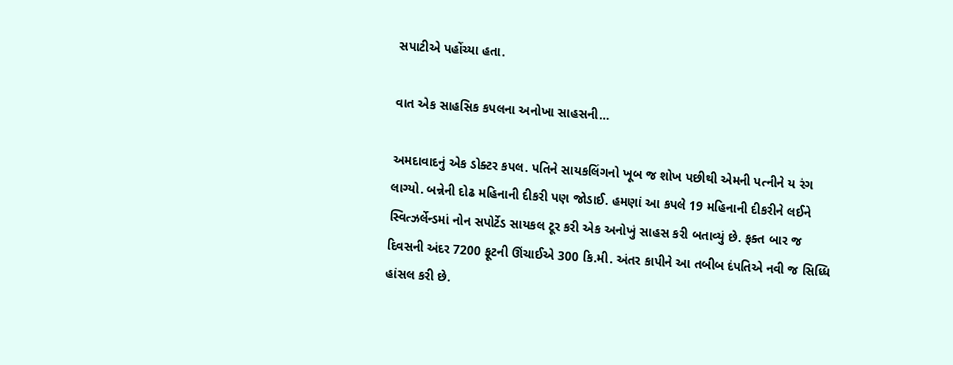સપાટીએ પહોંચ્યા હતા.

વાત એક સાહસિક કપલના અનોખા સાહસની…

અમદાવાદનું એક ડોક્ટર કપલ. પતિને સાયકલિંગનો ખૂબ જ શોખ પછીથી એમની પત્નીને ય રંગ લાગ્યો. બન્નેની દોઢ મહિનાની દીકરી પણ જોડાઈ. હમણાં આ કપલે 19 મહિનાની દીકરીને લઈને સ્વિત્ઝર્લેન્ડમાં નોન સપોર્ટેડ સાયકલ ટૂર કરી એક અનોખું સાહસ કરી બતાવ્યું છે. ફક્ત બાર જ દિવસની અંદર 7200 ફૂટની ઊંચાઈએ 300 કિ.મી. અંતર કાપીને આ તબીબ દંપતિએ નવી જ સિધ્ધિ હાંસલ કરી છે.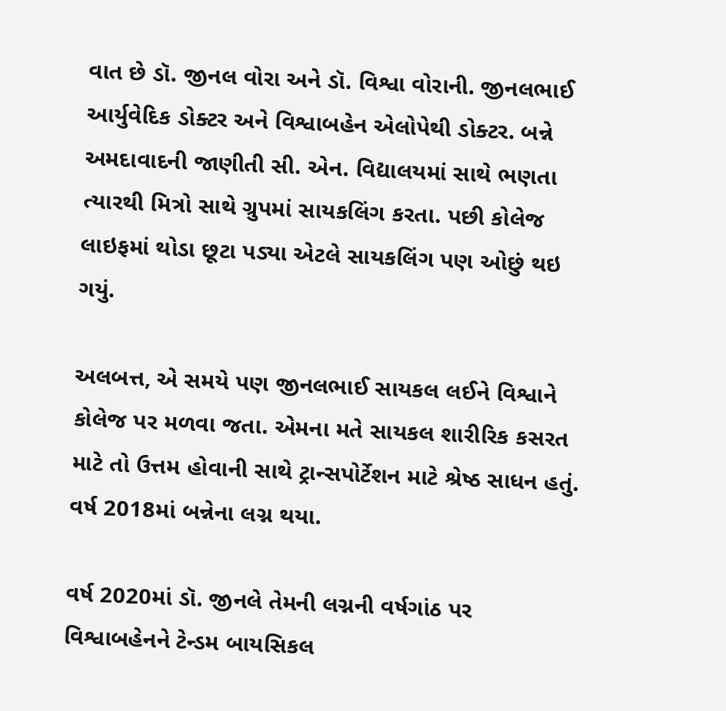વાત છે ડૉ. જીનલ વોરા અને ડૉ. વિશ્વા વોરાની. જીનલભાઈ આર્યુવેદિક ડોક્ટર અને વિશ્વાબહેન એલોપેથી ડોક્ટર. બન્ને અમદાવાદની જાણીતી સી. એન. વિદ્યાલયમાં સાથે ભણતા ત્યારથી મિત્રો સાથે ગ્રુપમાં સાયકલિંગ કરતા. પછી કોલેજ લાઇફમાં થોડા છૂટા પડ્યા એટલે સાયકલિંગ પણ ઓછું થઇ ગયું.

અલબત્ત, એ સમયે પણ જીનલભાઈ સાયકલ લઈને વિશ્વાને કોલેજ પર મળવા જતા. એમના મતે સાયકલ શારીરિક કસરત માટે તો ઉત્તમ હોવાની સાથે ટ્રાન્સપોર્ટેશન માટે શ્રેષ્ઠ સાધન હતું. વર્ષ 2018માં બન્નેના લગ્ન થયા.

વર્ષ 2020માં ડૉ. જીનલે તેમની લગ્નની વર્ષગાંઠ પર વિશ્વાબહેનને ટેન્ડમ બાયસિકલ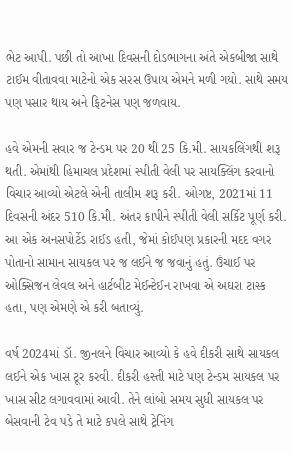ભેટ આપી. પછી તો આખા દિવસની દોડભાગના અંતે એકબીજા સાથે ટાઈમ વીતાવવા માટેનો એક સરસ ઉપાય એમને મળી ગયો. સાથે સમય પણ પસાર થાય અને ફિટનેસ પણ જળવાય.

હવે એમની સવાર જ ટેન્ડમ પર 20 થી 25 કિ.મી. સાયકલિંગથી શરૂ થતી. એમાંથી હિમાચલ પ્રદેશમાં સ્પીતી વેલી પર સાયક્લિંગ કરવાનો વિચાર આવ્યો એટલે એની તાલીમ શરૂ કરી. ઓગષ્ટ, 2021માં 11 દિવસની અંદર 510 કિ.મી. અંતર કાપીને સ્પીતી વેલી સર્કિટ પૂર્ણ કરી. આ એક અનસપોર્ટેડ રાઈડ હતી, જેમાં કોઈપણ પ્રકારની મદદ વગર પોતાનો સામાન સાયકલ પર જ લઈને જ જવાનું હતું. ઉંચાઈ પર ઓક્સિજન લેવલ અને હાર્ટબીટ મેઈન્ટેઈન રાખવા એ અઘરા ટાસ્ક હતા, પણ એમણે એ કરી બતાવ્યું.

વર્ષ 2024માં ડૉ. જીનલને વિચાર આવ્યો કે હવે દીકરી સાથે સાયકલ લઈને એક ખાસ ટૂર કરવી. દીકરી હસ્તી માટે પણ ટેન્ડમ સાયકલ પર ખાસ સીટ લગાવવામાં આવી. તેને લાંબો સમય સુધી સાયકલ પર બેસવાની ટેવ પડે તે માટે કપલે સાથે ટ્રેનિંગ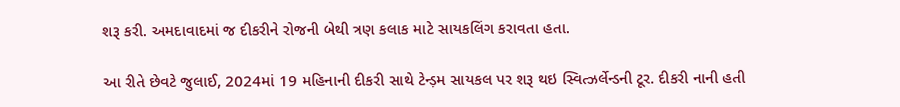શરૂ કરી. અમદાવાદમાં જ દીકરીને રોજની બેથી ત્રણ કલાક માટે સાયકલિંગ કરાવતા હતા.

આ રીતે છેવટે જુલાઈ, 2024માં 19 મહિનાની દીકરી સાથે ટેન્ડ઼મ સાયકલ પર શરૂ થઇ સ્વિત્ઝર્લેન્ડની ટૂર. દીકરી નાની હતી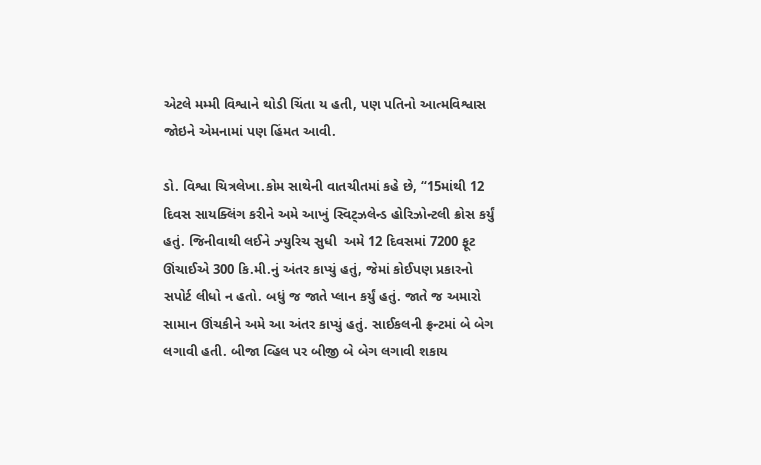એટલે મમ્મી વિશ્વાને થોડી ચિંતા ય હતી, પણ પતિનો આત્મવિશ્વાસ જોઇને એમનામાં પણ હિંમત આવી.

ડો. વિશ્વા ચિત્રલેખા.કોમ સાથેની વાતચીતમાં કહે છે, “15માંથી 12 દિવસ સાયક્લિંગ કરીને અમે આખું સ્વિટ્ઝલેન્ડ હોરિઝોન્ટલી ક્રોસ કર્યું હતું. જિનીવાથી લઈને ઝ્યુરિચ સુધી  અમે 12 દિવસમાં 7200 ફૂટ ઊંચાઈએ 300 કિ.મી.નું અંતર કાપ્યું હતું, જેમાં કોઈપણ પ્રકારનો સપોર્ટ લીધો ન હતો. બધું જ જાતે પ્લાન કર્યું હતું. જાતે જ અમારો સામાન ઊંચકીને અમે આ અંતર કાપ્યું હતું. સાઈકલની ફ્રન્ટમાં બે બેગ લગાવી હતી. બીજા વ્હિલ પર બીજી બે બેગ લગાવી શકાય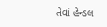તેવાં હેન્ડલ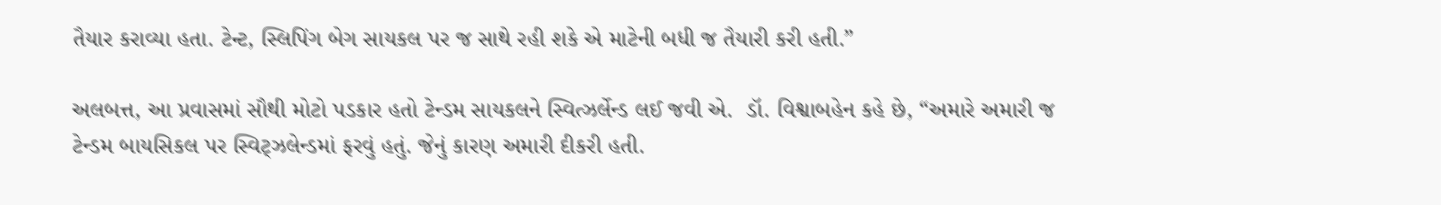તૈયાર કરાવ્યા હતા. ટેન્ટ, સ્લિપિંગ બેગ સાયકલ પર જ સાથે રહી શકે એ માટેની બધી જ તૈયારી કરી હતી.”

અલબત્ત, આ પ્રવાસમાં સૌથી મોટો પડકાર હતો ટેન્ડમ સાયકલને સ્વિત્ઝર્લેન્ડ લઈ જવી એ.  ડૉ. વિશ્વાબહેન કહે છે, “અમારે અમારી જ ટેન્ડમ બાયસિકલ પર સ્વિટ્ઝલેન્ડમાં ફરવું હતું. જેનું કારણ અમારી દીકરી હતી.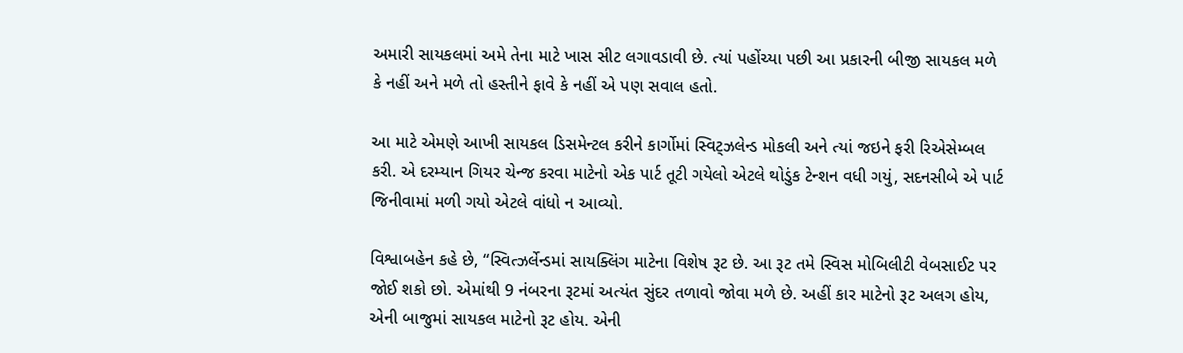અમારી સાયકલમાં અમે તેના માટે ખાસ સીટ લગાવડાવી છે. ત્યાં પહોંચ્યા પછી આ પ્રકારની બીજી સાયકલ મળે કે નહીં અને મળે તો હસ્તીને ફાવે કે નહીં એ પણ સવાલ હતો.

આ માટે એમણે આખી સાયકલ ડિસમેન્ટલ કરીને કાર્ગોમાં સ્વિટ્ઝલેન્ડ મોકલી અને ત્યાં જઇને ફરી રિએસેમ્બલ કરી. એ દરમ્યાન ગિયર ચેન્જ કરવા માટેનો એક પાર્ટ તૂટી ગયેલો એટલે થોડુંક ટેન્શન વધી ગયું, સદનસીબે એ પાર્ટ જિનીવામાં મળી ગયો એટલે વાંધો ન આવ્યો.

વિશ્વાબહેન કહે છે, “સ્વિત્ઝર્લેન્ડમાં સાયક્લિંગ માટેના વિશેષ રૂટ છે. આ રૂટ તમે સ્વિસ મોબિલીટી વેબસાઈટ પર જોઈ શકો છો. એમાંથી 9 નંબરના રૂટમાં અત્યંત સુંદર તળાવો જોવા મળે છે. અહીં કાર માટેનો રૂટ અલગ હોય, એની બાજુમાં સાયકલ માટેનો રૂટ હોય. એની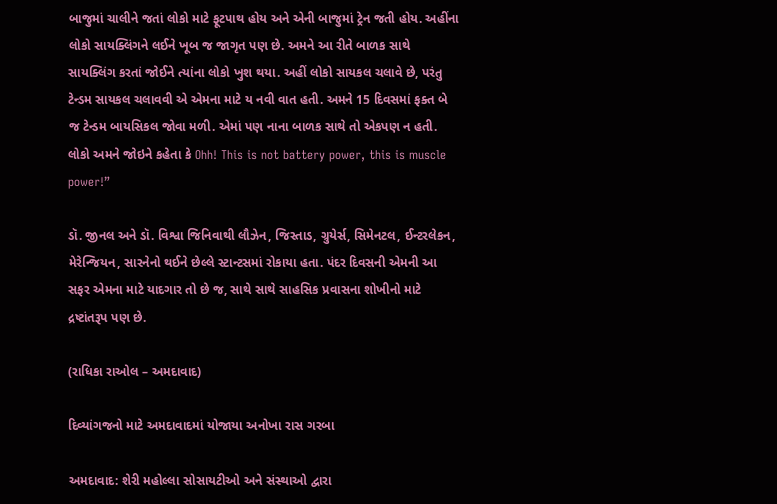બાજુમાં ચાલીને જતાં લોકો માટે ફૂટપાથ હોય અને એની બાજુમાં ટ્રેન જતી હોય. અહીંના લોકો સાયક્લિંગને લઈને ખૂબ જ જાગૃત પણ છે. અમને આ રીતે બાળક સાથે સાયક્લિંગ કરતાં જોઈને ત્યાંના લોકો ખુશ થયા. અહીં લોકો સાયકલ ચલાવે છે, પરંતુ ટેન્ડમ સાયકલ ચલાવવી એ એમના માટે ય નવી વાત હતી. અમને 15 દિવસમાં ફક્ત બે જ ટેન્ડમ બાયસિકલ જોવા મળી. એમાં પણ નાના બાળક સાથે તો એકપણ ન હતી. લોકો અમને જોઇને કહેતા કે Ohh! This is not battery power, this is muscle power!”

ડૉ. જીનલ અને ડૉ. વિશ્વા જિનિવાથી લૌઝેન, જિસ્તાડ, ગ્રુયેર્સ, સિમેનટલ, ઈન્ટરલેકન, મેરેન્જિયન, સારનેનો થઈને છેલ્લે સ્ટાન્ટસમાં રોકાયા હતા. પંદર દિવસની એમની આ સફર એમના માટે યાદગાર તો છે જ, સાથે સાથે સાહસિક પ્રવાસના શોખીનો માટે દ્રષ્ટાંતરૂપ પણ છે.

(રાધિકા રાઓલ – અમદાવાદ)

દિવ્યાંગજનો માટે અમદાવાદમાં યોજાયા અનોખા રાસ ગરબા

અમદાવાદ: શેરી મહોલ્લા સોસાયટીઓ અને સંસ્થાઓ દ્વારા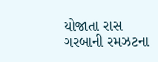યોજાતા રાસ ગરબાની રમઝટના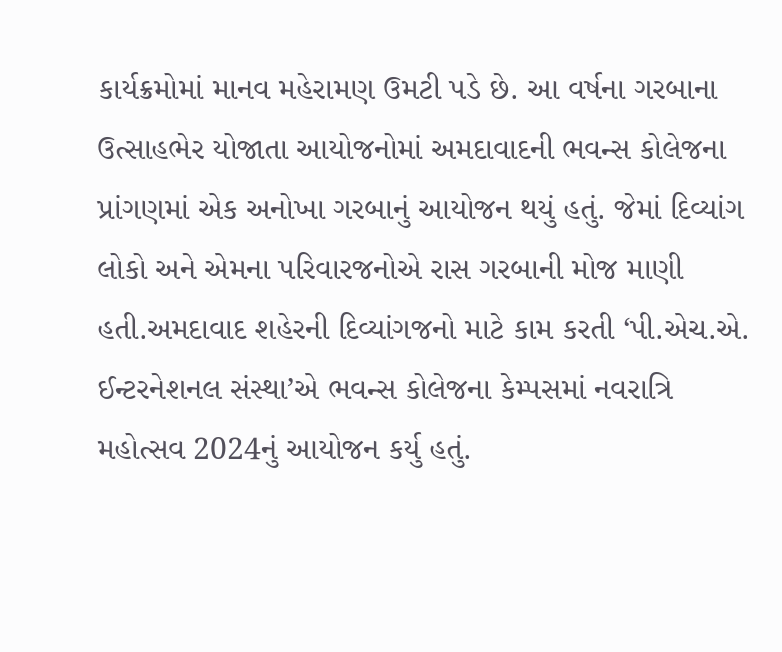કાર્યક્રમોમાં માનવ મહેરામણ ઉમટી પડે છે. આ વર્ષના ગરબાના ઉત્સાહભેર યોજાતા આયોજનોમાં અમદાવાદની ભવન્સ કોલેજના પ્રાંગણમાં એક અનોખા ગરબાનું આયોજન થયું હતું. જેમાં દિવ્યાંગ લોકો અને એમના પરિવારજનોએ રાસ ગરબાની મોજ માણી હતી.અમદાવાદ શહેરની દિવ્યાંગજનો માટે કામ કરતી ‘પી.એચ.એ. ઈન્ટરનેશનલ સંસ્થા’એ ભવન્સ કોલેજના કેમ્પસમાં નવરાત્રિ મહોત્સવ 2024નું આયોજન કર્યુ હતું.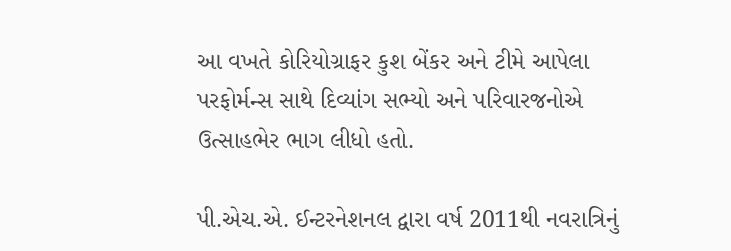આ વખતે કોરિયોગ્રાફર કુશ બેંકર અને ટીમે આપેલા પરફોર્મન્સ સાથે દિવ્યાંગ સભ્યો અને પરિવારજનોએ ઉત્સાહભેર ભાગ લીધો હતો.

પી.એચ.એ. ઈન્ટરનેશનલ દ્વારા વર્ષ 2011થી નવરાત્રિનું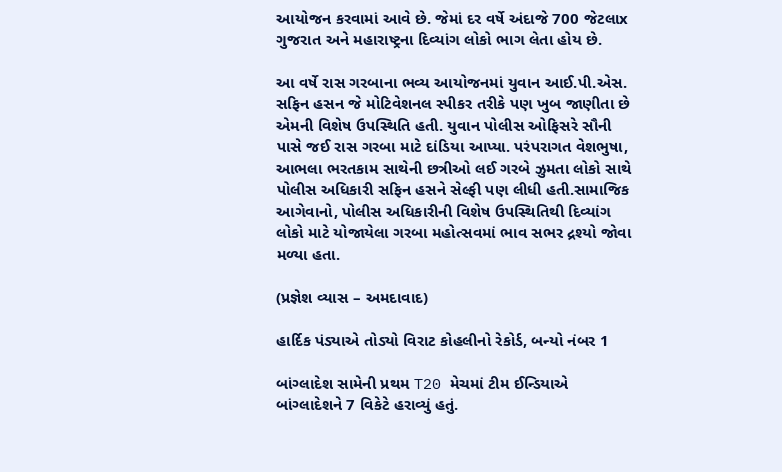આયોજન કરવામાં આવે છે. જેમાં દર વર્ષે અંદાજે 700 જેટલાx ગુજરાત અને મહારાષ્ટ્રના દિવ્યાંગ લોકો ભાગ લેતા હોય છે.

આ વર્ષે રાસ ગરબાના ભવ્ય આયોજનમાં યુવાન આઈ.પી.એસ. સફિન હસન જે મોટિવેશનલ સ્પીકર તરીકે પણ ખુબ જાણીતા છે એમની વિશેષ ઉપસ્થિતિ હતી. યુવાન પોલીસ ઓફિસરે સૌની પાસે જઈ રાસ ગરબા માટે દાંડિયા આપ્યા. પરંપરાગત વેશભુષા, આભલા ભરતકામ સાથેની છત્રીઓ લઈ ગરબે ઝુમતા લોકો સાથે પોલીસ અધિકારી સફિન હસને સેલ્ફી પણ લીધી હતી.સામાજિક આગેવાનો, પોલીસ અધિકારીની વિશેષ ઉપસ્થિતિથી દિવ્યાંગ લોકો માટે યોજાયેલા ગરબા મહોત્સવમાં ભાવ સભર દ્રશ્યો જોવા મળ્યા હતા.

(પ્રજ્ઞેશ વ્યાસ – અમદાવાદ)

હાર્દિક પંડ્યાએ તોડ્યો વિરાટ કોહલીનો રેકોર્ડ, બન્યો નંબર 1

બાંગ્લાદેશ સામેની પ્રથમ T20 મેચમાં ટીમ ઈન્ડિયાએ બાંગ્લાદેશને 7 વિકેટે હરાવ્યું હતું.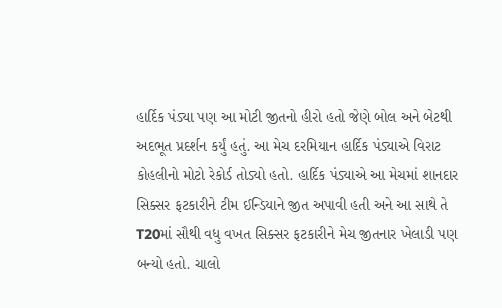હાર્દિક પંડ્યા પણ આ મોટી જીતનો હીરો હતો જેણે બોલ અને બેટથી અદભૂત પ્રદર્શન કર્યું હતું. આ મેચ દરમિયાન હાર્દિક પંડ્યાએ વિરાટ કોહલીનો મોટો રેકોર્ડ તોડ્યો હતો. હાર્દિક પંડ્યાએ આ મેચમાં શાનદાર સિક્સર ફટકારીને ટીમ ઈન્ડિયાને જીત અપાવી હતી અને આ સાથે તે T20માં સૌથી વધુ વખત સિક્સર ફટકારીને મેચ જીતનાર ખેલાડી પણ બન્યો હતો. ચાલો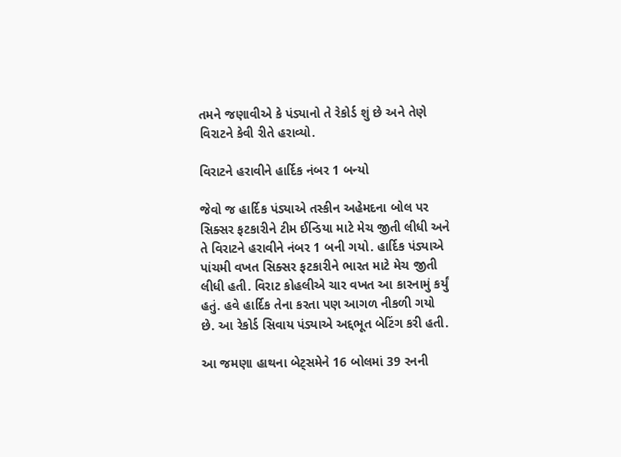તમને જણાવીએ કે પંડ્યાનો તે રેકોર્ડ શું છે અને તેણે વિરાટને કેવી રીતે હરાવ્યો.

વિરાટને હરાવીને હાર્દિક નંબર 1 બન્યો

જેવો જ હાર્દિક પંડ્યાએ તસ્કીન અહેમદના બોલ પર સિક્સર ફટકારીને ટીમ ઈન્ડિયા માટે મેચ જીતી લીધી અને તે વિરાટને હરાવીને નંબર 1 બની ગયો. હાર્દિક પંડ્યાએ પાંચમી વખત સિક્સર ફટકારીને ભારત માટે મેચ જીતી લીધી હતી. વિરાટ કોહલીએ ચાર વખત આ કારનામું કર્યું હતું. હવે હાર્દિક તેના કરતા પણ આગળ નીકળી ગયો છે. આ રેકોર્ડ સિવાય પંડ્યાએ અદ્દભૂત બેટિંગ કરી હતી.

આ જમણા હાથના બેટ્સમેને 16 બોલમાં 39 રનની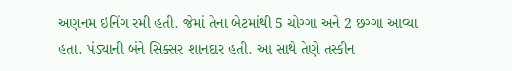અણનમ ઇનિંગ રમી હતી. જેમાં તેના બેટમાંથી 5 ચોગ્ગા અને 2 છગ્ગા આવ્યા હતા. પંડ્યાની બંને સિક્સર શાનદાર હતી. આ સાથે તેણે તસ્કીન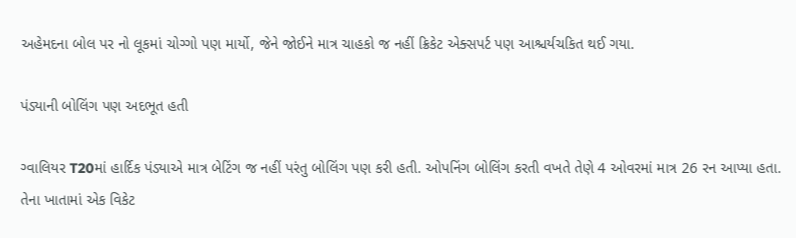અહેમદના બોલ પર નો લૂકમાં ચોગ્ગો પણ માર્યો, જેને જોઈને માત્ર ચાહકો જ નહીં ક્રિકેટ એક્સપર્ટ પણ આશ્ચર્યચકિત થઈ ગયા.

પંડ્યાની બોલિંગ પણ અદભૂત હતી

ગ્વાલિયર T20માં હાર્દિક પંડ્યાએ માત્ર બેટિંગ જ નહીં પરંતુ બોલિંગ પણ કરી હતી. ઓપનિંગ બોલિંગ કરતી વખતે તેણે 4 ઓવરમાં માત્ર 26 રન આપ્યા હતા. તેના ખાતામાં એક વિકેટ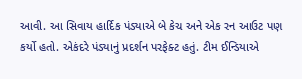આવી. આ સિવાય હાર્દિક પંડ્યાએ બે કેચ અને એક રન આઉટ પણ કર્યો હતો. એકંદરે પંડ્યાનું પ્રદર્શન પરફેક્ટ હતું. ટીમ ઈન્ડિયાએ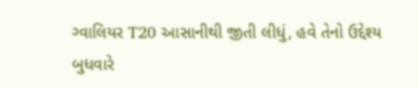ગ્વાલિયર T20 આસાનીથી જીતી લીધું, હવે તેનો ઉદ્દેશ્ય બુધવારે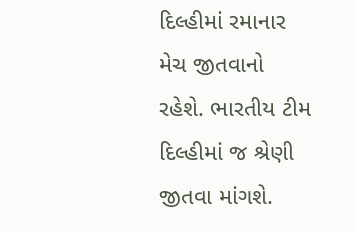દિલ્હીમાં રમાનાર મેચ જીતવાનો રહેશે. ભારતીય ટીમ દિલ્હીમાં જ શ્રેણી જીતવા માંગશે.